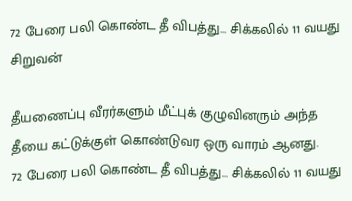72 பேரை பலி கொண்ட தீ விபத்து... சிக்கலில் 11 வயது சிறுவன்

தீயணைப்பு வீரர்களும் மீட்புக் குழுவினரும் அந்த தீயை கட்டுக்குள் கொண்டுவர ஒரு வாரம் ஆனது.
72 பேரை பலி கொண்ட தீ விபத்து... சிக்கலில் 11 வயது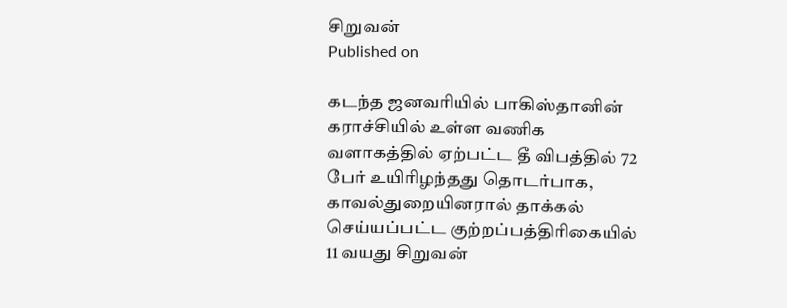சிறுவன்
Published on

கடந்த ஜனவரியில் பாகிஸ்தானின் கராச்சியில் உள்ள வணிக வளாகத்தில் ஏற்பட்ட தீ விபத்தில் 72 பேர் உயிரிழந்தது தொடர்பாக, காவல்துறையினரால் தாக்கல் செய்யப்பட்ட குற்றப்பத்திரிகையில் 11 வயது சிறுவன்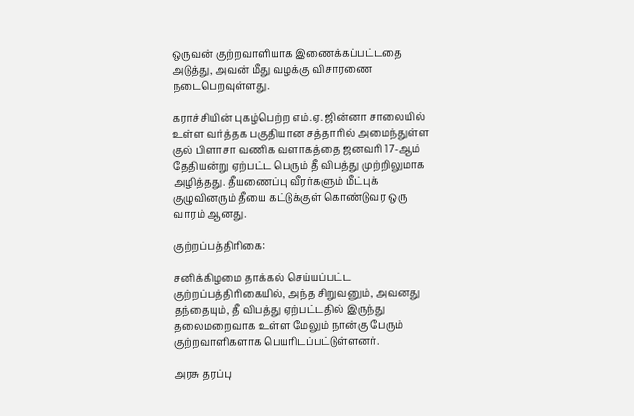ஒருவன் குற்றவாளியாக இணைக்கப்பட்டதை அடுத்து, அவன் மீது வழக்கு விசாரணை நடைபெறவுள்ளது.

கராச்சியின் புகழ்பெற்ற எம்.ஏ. ஜின்னா சாலையில் உள்ள வர்த்தக பகுதியான சத்தாரில் அமைந்துள்ள குல் பிளாசா வணிக வளாகத்தை ஜனவரி 17-ஆம் தேதியன்று ஏற்பட்ட பெரும் தீ விபத்து முற்றிலுமாக அழித்தது. தீயணைப்பு வீரர்களும் மீட்புக் குழுவினரும் தீயை கட்டுக்குள் கொண்டுவர ஒரு வாரம் ஆனது.

குற்றப்பத்திரிகை:

சனிக்கிழமை தாக்கல் செய்யப்பட்ட குற்றப்பத்திரிகையில், அந்த சிறுவனும், அவனது தந்தையும், தீ விபத்து ஏற்பட்டதில் இருந்து தலைமறைவாக உள்ள மேலும் நான்கு பேரும் குற்றவாளிகளாக பெயரிடப்பட்டுள்ளனர்.

அரசு தரப்பு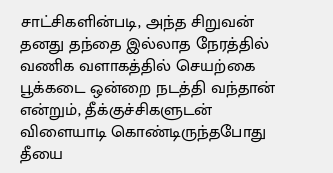சாட்சிகளின்படி, அந்த சிறுவன் தனது தந்தை இல்லாத நேரத்தில் வணிக வளாகத்தில் செயற்கை பூக்கடை ஒன்றை நடத்தி வந்தான் என்றும், தீக்குச்சிகளுடன் விளையாடி கொண்டிருந்தபோது தீயை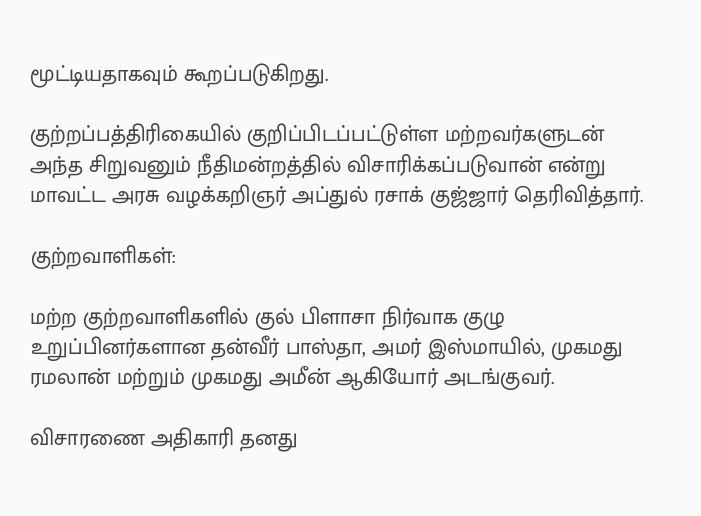மூட்டியதாகவும் கூறப்படுகிறது.

குற்றப்பத்திரிகையில் குறிப்பிடப்பட்டுள்ள மற்றவர்களுடன் அந்த சிறுவனும் நீதிமன்றத்தில் விசாரிக்கப்படுவான் என்று மாவட்ட அரசு வழக்கறிஞர் அப்துல் ரசாக் குஜ்ஜார் தெரிவித்தார்.

குற்றவாளிகள்:

மற்ற குற்றவாளிகளில் குல் பிளாசா நிர்வாக குழு உறுப்பினர்களான தன்வீர் பாஸ்தா, அமர் இஸ்மாயில், முகமது ரமலான் மற்றும் முகமது அமீன் ஆகியோர் அடங்குவர்.

விசாரணை அதிகாரி தனது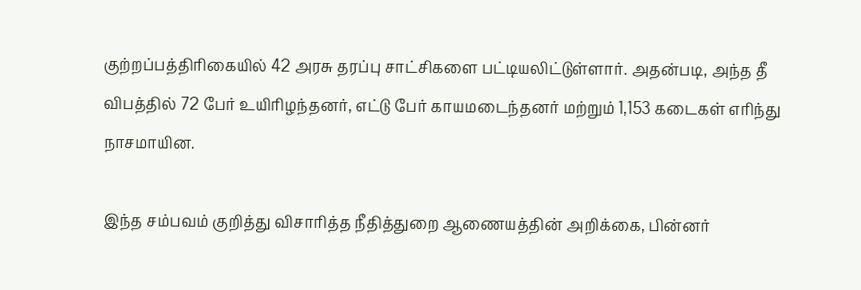குற்றப்பத்திரிகையில் 42 அரசு தரப்பு சாட்சிகளை பட்டியலிட்டுள்ளார். அதன்படி, அந்த தீ விபத்தில் 72 பேர் உயிரிழந்தனர், எட்டு பேர் காயமடைந்தனர் மற்றும் 1,153 கடைகள் எரிந்து நாசமாயின.

இந்த சம்பவம் குறித்து விசாரித்த நீதித்துறை ஆணையத்தின் அறிக்கை, பின்னர்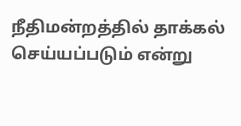நீதிமன்றத்தில் தாக்கல் செய்யப்படும் என்று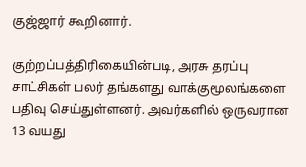குஜ்ஜார் கூறினார்.

குற்றப்பத்திரிகையின்படி, அரசு தரப்பு சாட்சிகள் பலர் தங்களது வாக்குமூலங்களை பதிவு செய்துள்ளனர். அவர்களில் ஒருவரான 13 வயது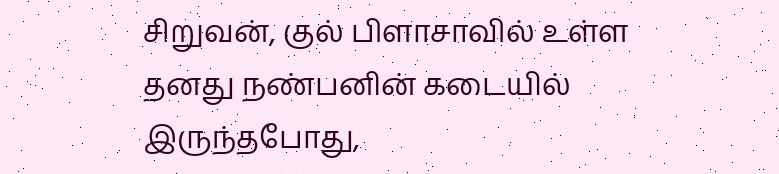சிறுவன், குல் பிளாசாவில் உள்ள தனது நண்பனின் கடையில் இருந்தபோது,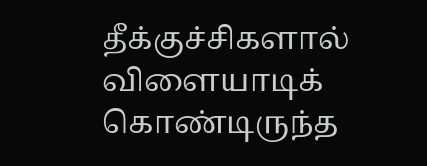தீக்குச்சிகளால் விளையாடிக் கொண்டிருந்த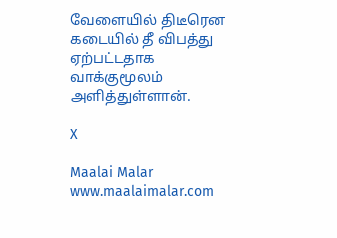வேளையில் திடீரென கடையில் தீ விபத்து ஏற்பட்டதாக வாக்குமூலம் அளித்துள்ளான்.

X

Maalai Malar
www.maalaimalar.com